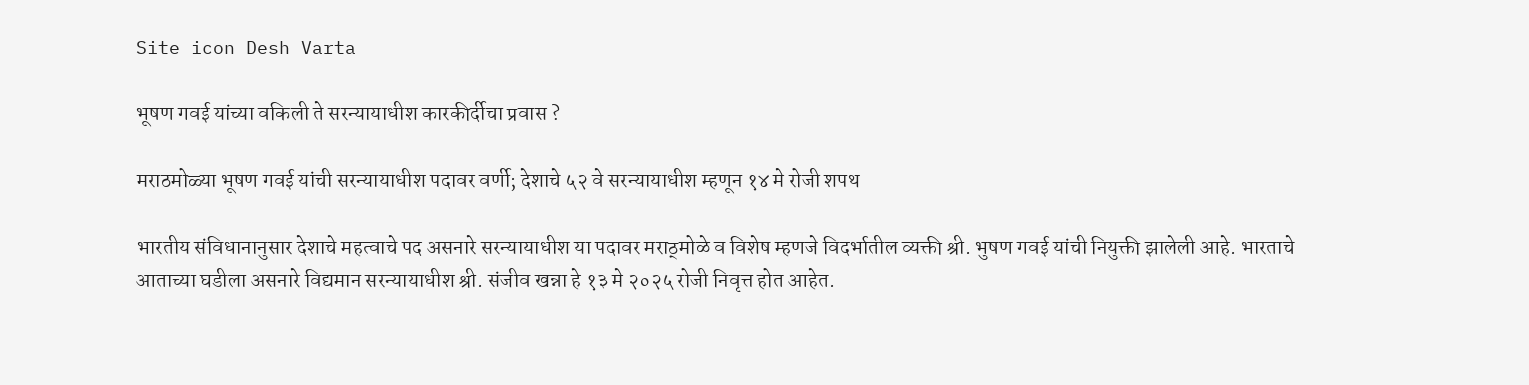Site icon Desh Varta

भूषण गवई यांच्या वकिली ते सरन्यायाधीश कारकीर्दीचा प्रवास ?

मराठमोळ्या भूषण गवई यांची सरन्यायाधीश पदावर वर्णी; देशाचे ५२ वे सरन्यायाधीश म्हणून १४ मे रोजी शपथ

भारतीय संविधानानुसार देशाचे महत्वाचे पद असनारे सरन्यायाधीश या पदावर मराठ्मोळे व विशेष म्हणजे विदर्भातील व्यक्ती श्री. भुषण गवई यांची नियुक्ती झालेली आहे. भारताचे आताच्या घडीला असनारे विद्यमान सरन्यायाधीश श्री. संजीव खन्ना हे १३ मे २०२५ रोजी निवृत्त होत आहेत.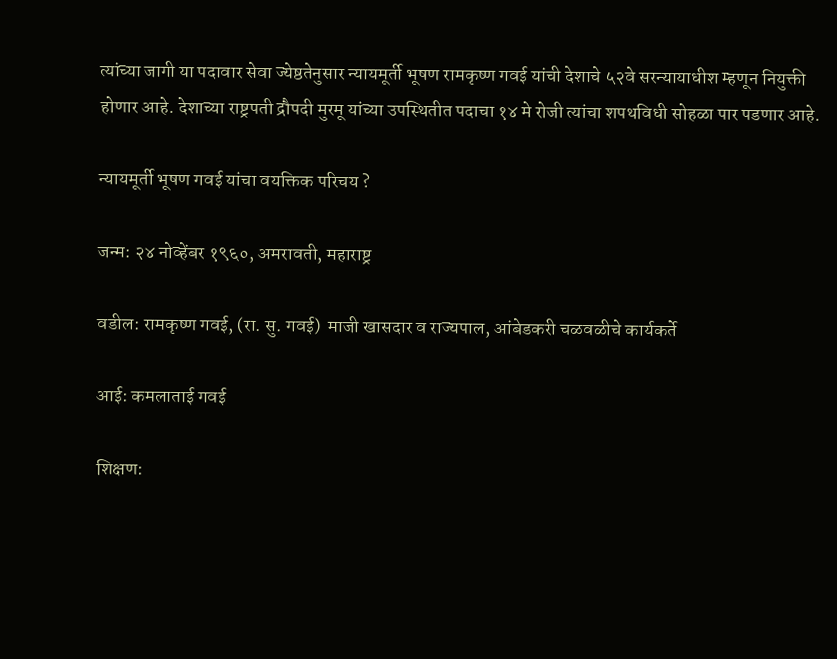त्यांच्या जागी या पदावार सेवा ज्येष्ठतेनुसार न्यायमूर्ती भूषण रामकृष्ण गवई यांची देशाचे ५२वे सरन्यायाधीश म्हणून नियुक्ती होणार आहे. देशाच्या राष्ट्रपती द्रौपदी मुरमू यांच्या उपस्थितीत पदाचा १४ मे रोजी त्यांचा शपथविधी सोहळा पार पडणार आहे.

न्यायमूर्ती भूषण गवई यांचा वयक्तिक परिचय ?

जन्म: २४ नोव्हेंबर १९६०, अमरावती, महाराष्ट्र

वडील: रामकृष्ण गवई, (रा. सु. गवई)  माजी खासदार व राज्यपाल, आंबेडकरी चळवळीचे कार्यकर्ते

आई: कमलाताई गवई

शिक्षण: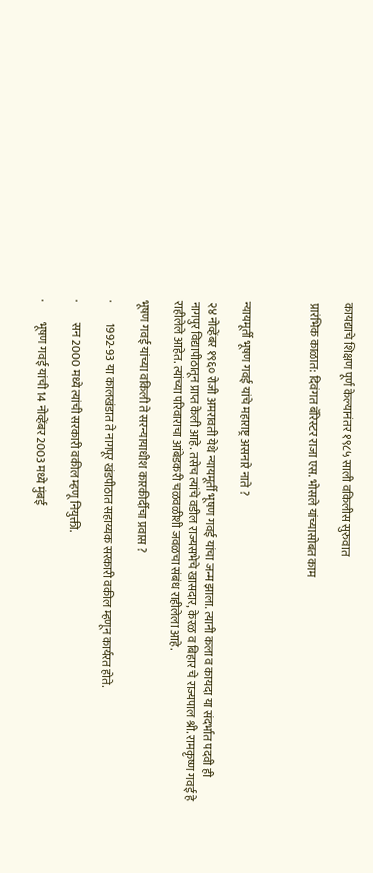कायद्याचे शिक्षण पूर्ण केल्यानंतर १९८५ साली वकिलीस सुरुवात

प्रारंभिक काळात: दिवंगत बॅरिस्टर राजा एस. भोसले यांच्यासोबत काम



न्यायमूर्ती भूषण गवई यांचे महाराष्ट्र असनारे नाते ?

२४ नोव्हेंबर १९६० रोजी अमरावती येथे न्यायमूर्ती भूषण गवई यांचा जन्म झाला. त्यानी कला व कायदा या संदर्भात पदवी ही नागपुर विद्यापीठातून प्राप्त केली आहे. तसेच त्यांचे वडील राज्यसभेचे खासदार, केरळ व बिहार चे राज्यपाल श्री. रामकृष्ण गवई हे राहीलेले आहेत. त्यांच्या परिवाराचा आंबेडकरी चळवळीशी जवळचा संबंध राहीलेला आहे.

भूषण गवई यांच्या वकिली ते सरन्यायाधीश कारकीर्दीचा प्रवास ?

·         1992-93 या कालखंडात ते नागपूर खंडपीठात सहाय्यक सरकारी वकील म्हणून कार्यरत होते.

·         सन 2000 मध्ये त्यांची सरकारी वकील म्हणू नियुक्ती.

·         भूषण गवई यांची 14 नोव्हेंबर 2003 मध्ये मुंबई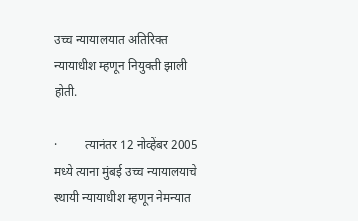उच्च न्यायालयात अतिरिक्त न्यायाधीश म्हणून नियुक्ती झाली होती.

·         त्यानंतर 12 नोव्हेंबर 2005 मध्ये त्याना मुंबई उच्च न्यायालयाचे स्थायी न्यायाधीश म्हणून नेमन्यात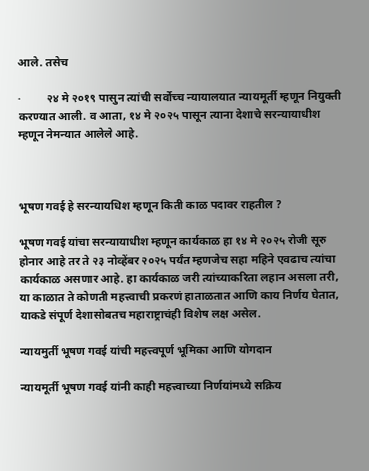आले. तसेच

·         २४ मे २०१९ पासुन त्यांची सर्वोच्च न्यायालयात न्यायमूर्ती म्हणून नियुक्ती करण्यात आली. व आता, १४ मे २०२५ पासून त्याना देशाचे सरन्यायाधीश म्हणून नेमन्यात आलेले आहे.



भूषण गवई हे सरन्यायधिश म्हणून किती काळ पदावर राहतील ?

भूषण गवई यांचा सरन्यायाधीश म्हणून कार्यकाळ हा १४ मे २०२५ रोजी सूरु होनार आहे तर ते २३ नोव्हेंबर २०२५ पर्यंत म्हणजेच सहा महिने एवढाच त्यांचा कार्यकाळ असणार आहे. हा कार्यकाळ जरी त्यांच्याकरिता लहान असला तरी, या काळात ते कोणती महत्त्वाची प्रकरणं हाताळतात आणि काय निर्णय घेतात, याकडे संपूर्ण देशासोबतच महाराष्ट्राचंही विशेष लक्ष असेल.

न्यायमुर्ती भूषण गवई यांची महत्त्वपूर्ण भूमिका आणि योगदान

न्यायमूर्ती भूषण गवई यांनी काही महत्त्वाच्या निर्णयांमध्ये सक्रिय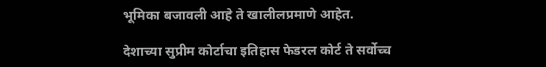भूमिका बजावली आहे ते खालीलप्रमाणे आहेत.

देशाच्या सुप्रीम कोर्टाचा इतिहास फेडरल कोर्ट ते सर्वोच्च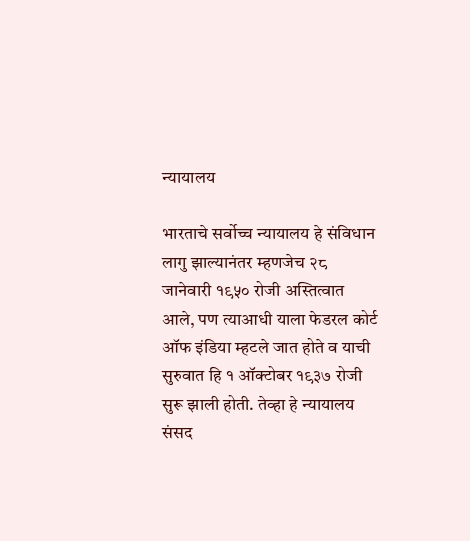न्यायालय

भारताचे सर्वोच्च न्यायालय हे संविधान लागु झाल्यानंतर म्हणजेच २८ जानेवारी १९५० रोजी अस्तित्वात आले, पण त्याआधी याला फेडरल कोर्ट ऑफ इंडिया म्हटले जात होते व याची सुरुवात हि १ ऑक्टोबर १९३७ रोजी सुरू झाली होती. तेव्हा हे न्यायालय संसद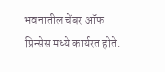भवनातील चेंबर ऑफ प्रिन्सेस मध्ये कार्यरत होते.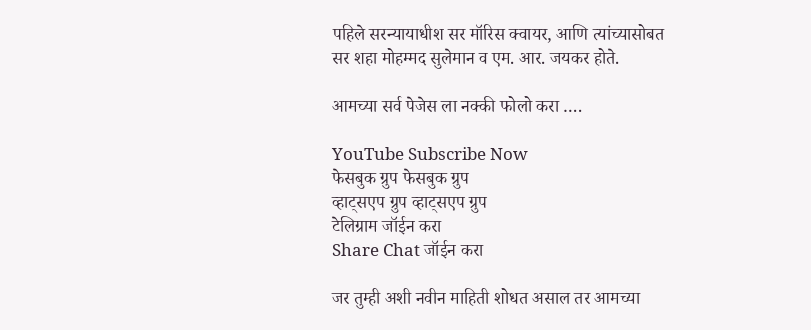पहिले सरन्यायाधीश सर मॉरिस क्वायर, आणि त्यांच्यासोबत सर शहा मोहम्मद सुलेमान व एम. आर. जयकर होते.

आमच्या सर्व पेजेस ला नक्की फोलो करा ….

YouTube Subscribe Now
फेसबुक ग्रुप फेसबुक ग्रुप
व्हाट्सएप ग्रुप व्हाट्सएप ग्रुप
टेलिग्राम जॉईन करा
Share Chat जॉईन करा

जर तुम्ही अशी नवीन माहिती शोधत असाल तर आमच्या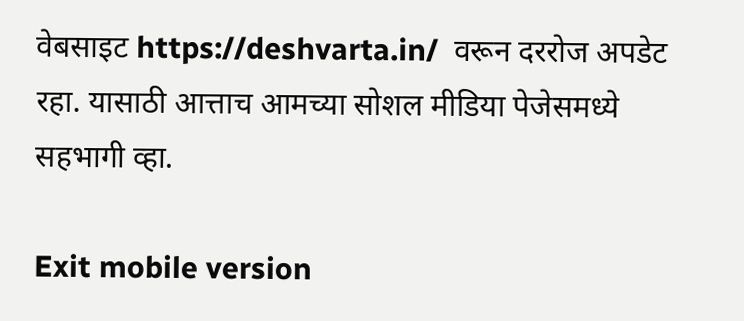वेबसाइट https://deshvarta.in/  वरून दररोज अपडेट रहा. यासाठी आत्ताच आमच्या सोशल मीडिया पेजेसमध्ये सहभागी व्हा.

Exit mobile version